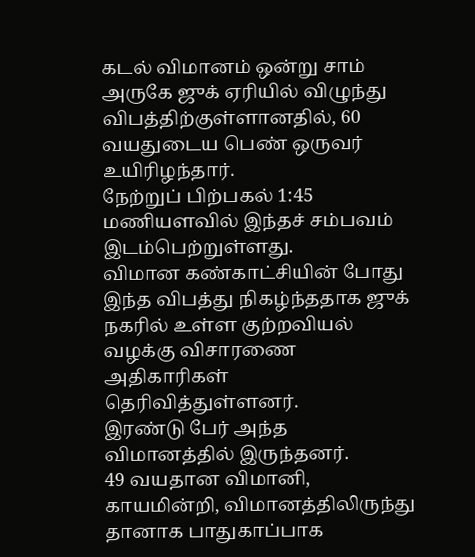கடல் விமானம் ஒன்று சாம் அருகே ஜுக் ஏரியில் விழுந்து விபத்திற்குள்ளானதில், 60 வயதுடைய பெண் ஒருவர் உயிரிழந்தார்.
நேற்றுப் பிற்பகல் 1:45 மணியளவில் இந்தச் சம்பவம் இடம்பெற்றுள்ளது.
விமான கண்காட்சியின் போது இந்த விபத்து நிகழ்ந்ததாக ஜுக் நகரில் உள்ள குற்றவியல் வழக்கு விசாரணை அதிகாரிகள் தெரிவித்துள்ளனர்.
இரண்டு பேர் அந்த விமானத்தில் இருந்தனர்.
49 வயதான விமானி, காயமின்றி, விமானத்திலிருந்து தானாக பாதுகாப்பாக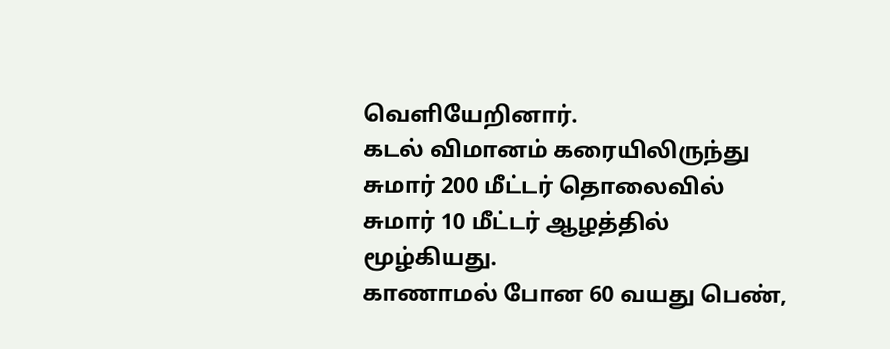வெளியேறினார்.
கடல் விமானம் கரையிலிருந்து சுமார் 200 மீட்டர் தொலைவில் சுமார் 10 மீட்டர் ஆழத்தில் மூழ்கியது.
காணாமல் போன 60 வயது பெண்,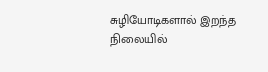சுழியோடிகளால் இறந்த நிலையில்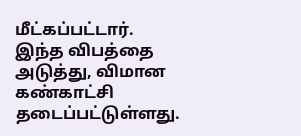மீட்கப்பட்டார்.
இந்த விபத்தை அடுத்து, விமான கண்காட்சி தடைப்பட்டுள்ளது.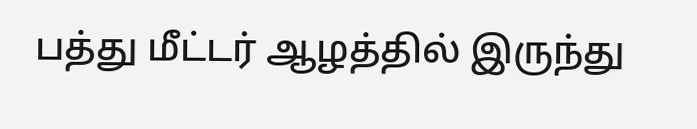பத்து மீட்டர் ஆழத்தில் இருந்து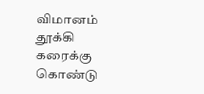விமானம் தூக்கி கரைக்கு கொண்டு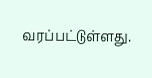வரப்பட்டுள்ளது.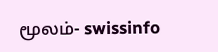மூலம்- swissinfo